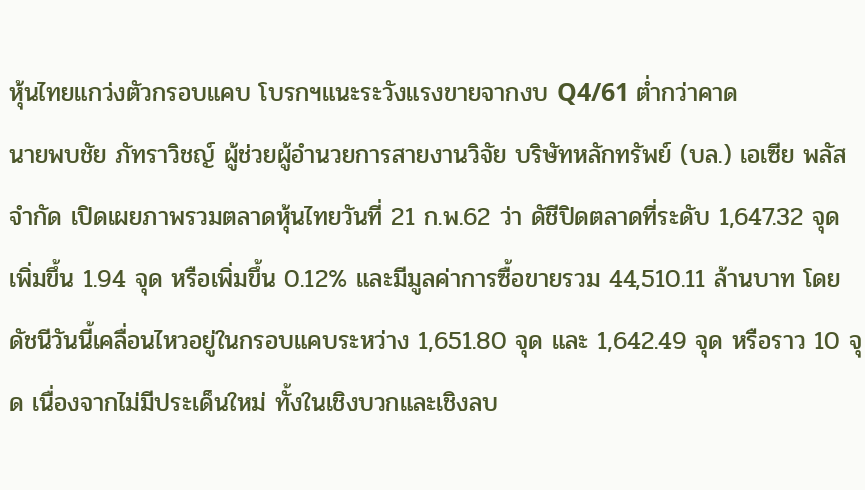หุ้นไทยแกว่งตัวกรอบแคบ โบรกฯแนะระวังแรงขายจากงบ Q4/61 ต่ำกว่าคาด
นายพบชัย ภัทราวิชญ์ ผู้ช่วยผู้อำนวยการสายงานวิจัย บริษัทหลักทรัพย์ (บล.) เอเซีย พลัส จำกัด เปิดเผยภาพรวมตลาดหุ้นไทยวันที่ 21 ก.พ.62 ว่า ดัชีปิดตลาดที่ระดับ 1,647.32 จุด เพิ่มขึ้น 1.94 จุด หรือเพิ่มขึ้น 0.12% และมีมูลค่าการซื้อขายรวม 44,510.11 ล้านบาท โดยดัชนีวันนี้เคลื่อนไหวอยู่ในกรอบแคบระหว่าง 1,651.80 จุด และ 1,642.49 จุด หรือราว 10 จุด เนื่องจากไม่มีประเด็นใหม่ ทั้งในเชิงบวกและเชิงลบ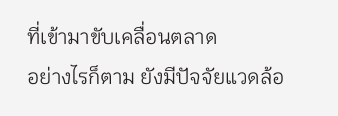ที่เข้ามาขับเคลื่อนตลาด
อย่างไรก็ตาม ยังมีปัจจัยแวดล้อ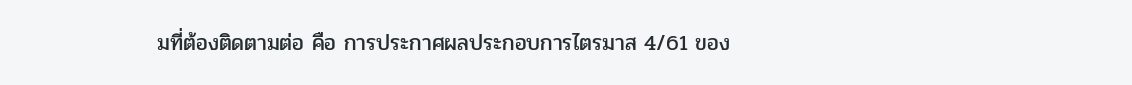มที่ต้องติดตามต่อ คือ การประกาศผลประกอบการไตรมาส 4/61 ของ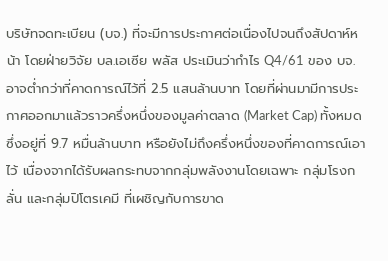บริษัทจดทะเบียน (บจ.) ที่จะมีการประกาศต่อเนื่องไปจนถึงสัปดาห์หน้า โดยฝ่ายวิจัย บล.เอเซีย พลัส ประเมินว่ากำไร Q4/61 ของ บจ. อาจต่ำกว่าที่คาดการณ์ไว้ที่ 2.5 แสนล้านบาท โดยที่ผ่านมามีการประกาศออกมาแล้วราวครึ่งหนึ่งของมูลค่าตลาด (Market Cap) ทั้งหมด ซึ่งอยู่ที่ 9.7 หมื่นล้านบาท หรือยังไม่ถึงครึ่งหนึ่งของที่คาดการณ์เอาไว้ เนื่องจากได้รับผลกระทบจากกลุ่มพลังงานโดยเฉพาะ กลุ่มโรงกลั่น และกลุ่มปิโตรเคมี ที่เผชิญกับการขาด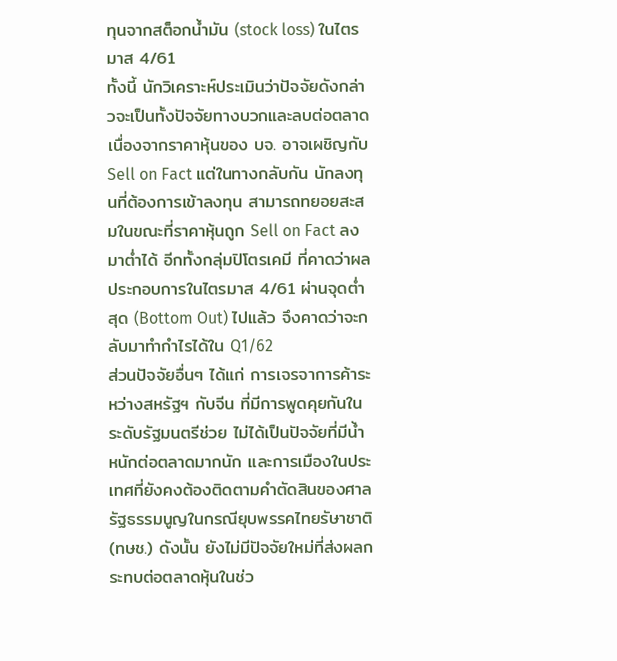ทุนจากสต็อกน้ำมัน (stock loss) ในไตรมาส 4/61
ทั้งนี้ นักวิเคราะห์ประเมินว่าปัจจัยดังกล่าวจะเป็นทั้งปัจจัยทางบวกและลบต่อตลาด เนื่องจากราคาหุ้นของ บจ. อาจเผชิญกับ Sell on Fact แต่ในทางกลับกัน นักลงทุนที่ต้องการเข้าลงทุน สามารถทยอยสะสมในขณะที่ราคาหุ้นถูก Sell on Fact ลงมาต่ำได้ อีกทั้งกลุ่มปิโตรเคมี ที่คาดว่าผลประกอบการในไตรมาส 4/61 ผ่านจุดต่ำสุด (Bottom Out) ไปแล้ว จึงคาดว่าจะกลับมาทำกำไรได้ใน Q1/62
ส่วนปัจจัยอื่นๆ ได้แก่ การเจรจาการค้าระหว่างสหรัฐฯ กับจีน ที่มีการพูดคุยกันในระดับรัฐมนตรีช่วย ไม่ได้เป็นปัจจัยที่มีน้ำหนักต่อตลาดมากนัก และการเมืองในประเทศที่ยังคงต้องติดตามคำตัดสินของศาลรัฐธรรมนูญในกรณียุบพรรคไทยรัษาชาติ (ทษช.) ดังนั้น ยังไม่มีปัจจัยใหม่ที่ส่งผลกระทบต่อตลาดหุ้นในช่ว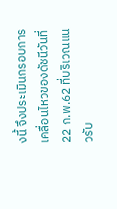งนี้ จึงประเมินกรอบการเคลื่อนไหวของดัชนีวันที่ 22 ก.พ.62 ที่บริเวณแนวรับ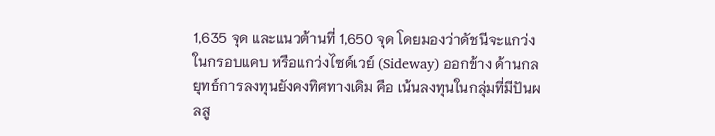1,635 จุด และแนวต้านที่ 1,650 จุด โดยมองว่าดัชนีจะแกว่งในกรอบแคบ หรือแกว่งไซด์เวย์ (Sideway) ออกข้าง ด้านกลยุทธ์การลงทุนยังคงทิศทางเดิม คือ เน้นลงทุนในกลุ่มที่มีปันผลสู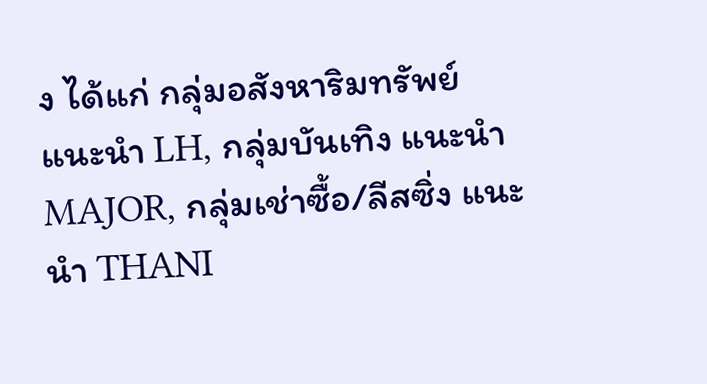ง ได้แก่ กลุ่มอสังหาริมทรัพย์ แนะนำ LH, กลุ่มบันเทิง แนะนำ MAJOR, กลุ่มเช่าซื้อ/ลีสซิ่ง แนะนำ THANI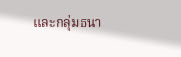และกลุ่มธนา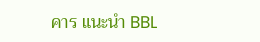คาร แนะนำ BBL